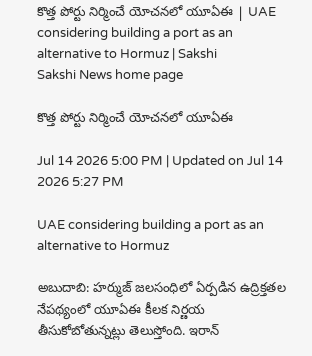కొత్త పోర్టు నిర్మించే యోచనలో యూఏఈ | UAE considering building a port as an alternative to Hormuz | Sakshi
Sakshi News home page

కొత్త పోర్టు నిర్మించే యోచనలో యూఏఈ

Jul 14 2026 5:00 PM | Updated on Jul 14 2026 5:27 PM

UAE considering building a port as an alternative to Hormuz

అబుదాబి: హర్ముజ్‌ జలసంధిలో ఏర్పడిన ఉద్రిక్తతల నేపథ్యంలో యూఏఈ కీలక నిర్ణయ తీసుకోబోతున్నట్లు తెలుస్తోంది. ఇరాన్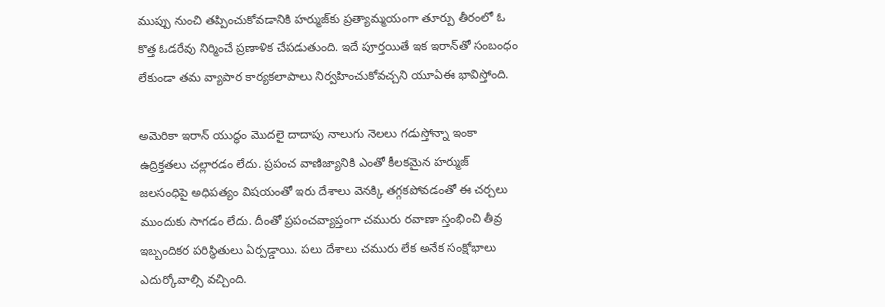ముప్పు నుంచి తప్పించుకోవడానికి హర్ముజ్‌కు ప్రత్యామ్మయంగా తూర్పు తీరంలో ఓ కొత్త ఓడరేవు నిర్మించే ప్రణాళిక చేపడుతుంది. ఇదే పూర్తయితే ఇక ఇరాన్‌తో సంబంధం లేకుండా తమ వ్యాపార కార్యకలాపాలు నిర్వహించుకోవచ్చని యూఏఈ భావిస్తోంది.

అమెరికా ఇరాన్ యుద్ధం మెుదలై దాదాపు నాలుగు నెలలు గడుస్తోన్నా ఇంకా ఉద్రిక్తతలు చల్లారడం లేదు. ప్రపంచ వాణిజ్యానికి ఎంతో కీలకమైన హర్ముజ్‌ జలసంధిపై అధిపత్యం విషయంతో ఇరు దేశాలు వెనక్కి తగ్గకపోవడంతో ఈ చర్చలు ముందుకు సాగడం లేదు. దీంతో ప్రపంచవ్యాప్తంగా చమురు రవాణా స్తంభించి తీవ్ర ఇబ్బందికర పరిస్థితులు ఏర్పడ్డాయి. పలు దేశాలు చమురు లేక అనేక సంక్షోభాలు ఎదుర్కోవాల్సి వచ్చింది.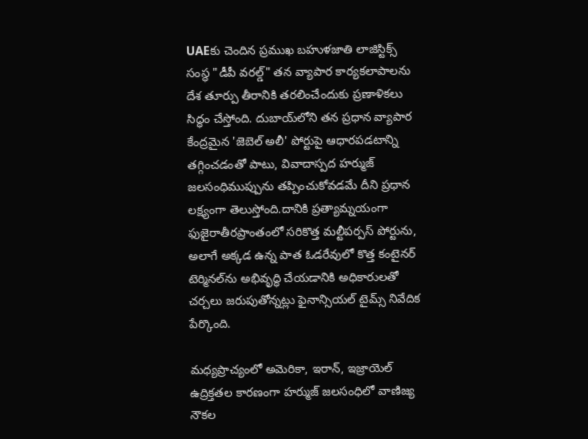UAEకు చెందిన ప్రముఖ బహుళజాతి లాజిస్టిక్స్ సంస్థ "డీపీ వరల్డ్" తన వ్యాపార కార్యకలాపాలను దేశ తూర్పు తీరానికి తరలించేందుకు ప్రణాళికలు సిద్ధం చేస్తోంది. దుబాయ్‌లోని తన ప్రధాన వ్యాపార కేంద్రమైన 'జెబెల్ అలీ' పోర్టుపై ఆధారపడటాన్ని తగ్గించడంతో పాటు, వివాదాస్పద హర్ముజ్ జలసంధిముప్పును తప్పించుకోవడమే దీని ప్రధాన లక్ష్యంగా తెలుస్తోంది.దానికి ప్రత్యామ్నయంగా ఫుజైరాతీరప్రాంతంలో సరికొత్త మల్టీపర్పస్ పోర్టును, అలాగే అక్కడ ఉన్న పాత ఓడరేవులో కొత్త కంటైనర్ టెర్మినల్‌ను అభివృద్ధి చేయడానికి అధికారులతో చర్చలు జరుపుతోన్నట్లు ఫైనాన్సియల్ టైమ్స్ నివేదిక పేర్కొంది.

మధ్యప్రాచ్యంలో అమెరికా, ఇరాన్, ఇజ్రాయెల్ ఉద్రిక్తతల కారణంగా హర్ముజ్ జలసంధిలో వాణిజ్య నౌకల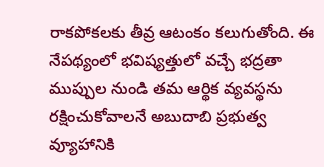రాకపోకలకు తీవ్ర ఆటంకం కలుగుతోంది. ఈ నేపథ్యంలో భవిష్యత్తులో వచ్చే భద్రతా ముప్పుల నుండి తమ ఆర్థిక వ్యవస్థను రక్షించుకోవాలనే అబుదాబి ప్రభుత్వ వ్యూహానికి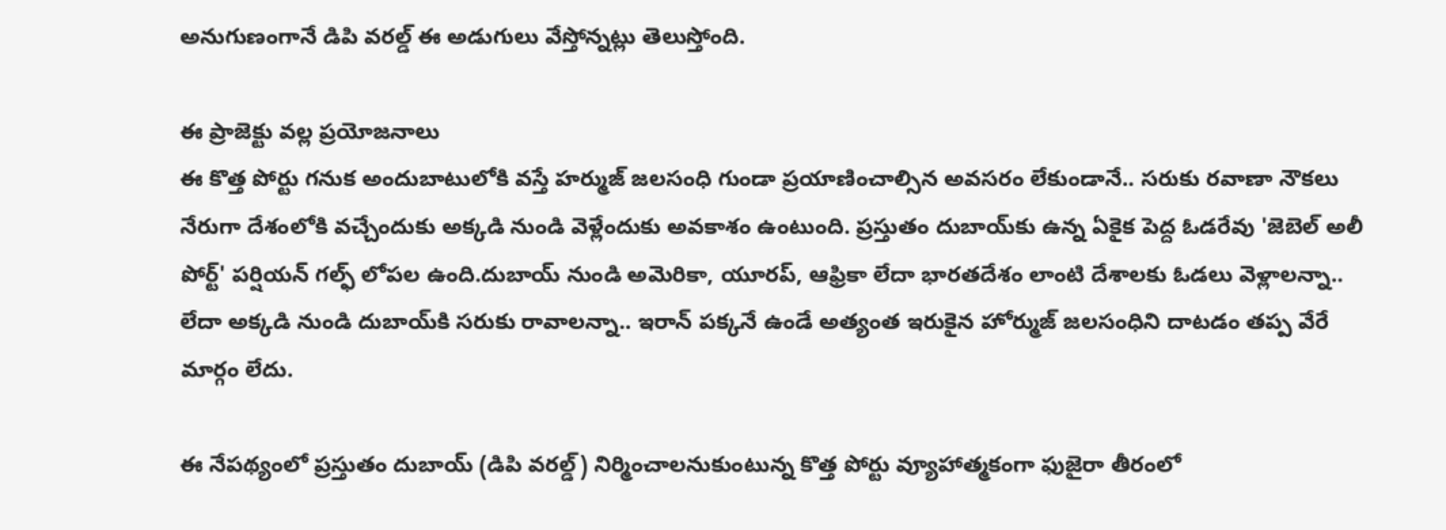అనుగుణంగానే డిపి వరల్డ్ ఈ అడుగులు వేస్తోన్నట్లు తెలుస్తోంది.

ఈ ప్రాజెక్టు వల్ల ప్రయోజనాలు
ఈ కొత్త పోర్టు గనుక అందుబాటులోకి వస్తే హర్ముజ్ జలసంధి గుండా ప్రయాణించాల్సిన అవసరం లేకుండానే.. సరుకు రవాణా నౌకలు నేరుగా దేశంలోకి వచ్చేందుకు అక్కడి నుండి వెళ్లేందుకు అవకాశం ఉంటుంది. ప్రస్తుతం దుబాయ్‌కు ఉన్న ఏకైక పెద్ద ఓడరేవు 'జెబెల్ అలీ పోర్ట్' పర్షియన్ గల్ఫ్ లోపల ఉంది.దుబాయ్ నుండి అమెరికా, యూరప్, ఆఫ్రికా లేదా భారతదేశం లాంటి దేశాలకు ఓడలు వెళ్లాలన్నా.. లేదా అక్కడి నుండి దుబాయ్‌కి సరుకు రావాలన్నా.. ఇరాన్ పక్కనే ఉండే అత్యంత ఇరుకైన హోర్ముజ్ జలసంధిని దాటడం తప్ప వేరే మార్గం లేదు.

ఈ నేపథ్యంలో ప్రస్తుతం దుబాయ్ (డిపి వరల్డ్) నిర్మించాలనుకుంటున్న కొత్త పోర్టు వ్యూహాత్మకంగా ఫుజైరా తీరంలో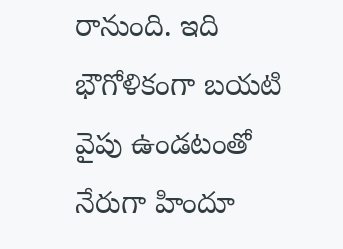రానుంది. ఇది భౌగోళికంగా బయటి వైపు ఉండటంతో నేరుగా హిందూ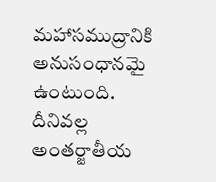మహాసముద్రానికి అనుసంధానమై ఉంటుంది. దీనివల్ల అంతర్జాతీయ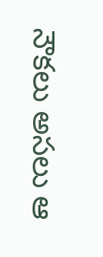నౌకలు అసలు ఆ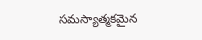సమస్యాత్మకమైన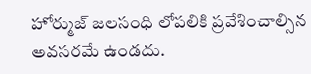హోర్ముజ్ జలసంధి లోపలికి ప్రవేశించాల్సిన అవసరమే ఉండదు.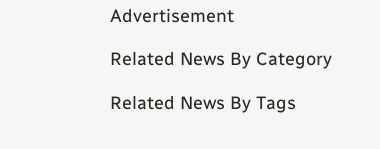Advertisement

Related News By Category

Related News By Tags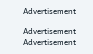Advertisement

Advertisement
Advertisement